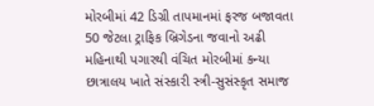મોરબીમાં 42 ડિગ્રી તાપમાનમાં ફરજ બજાવતા 50 જેટલા ટ્રાફિક બ્રિગેડના જવાનો અઢી મહિનાથી પગારથી વંચિત મોરબીમાં કન્યા છાત્રાલય ખાતે સંસ્કારી સ્ત્રી-સુસંસ્કૃત સમાજ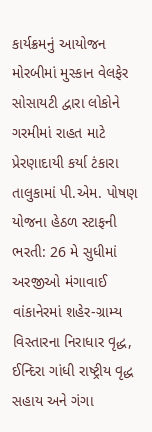કાર્યક્રમનું આયોજન મોરબીમાં મુસ્કાન વેલફેર સોસાયટી દ્વારા લોકોને ગરમીમાં રાહત માટે પ્રેરણાદાયી કર્યા ટંકારા તાલુકામાં પી.એમ. પોષણ યોજના હેઠળ સ્ટાફની ભરતી: 26 મે સુધીમાં અરજીઓ મંગાવાઈ વાંકાનેરમાં શહેર-ગ્રામ્ય વિસ્તારના નિરાધાર વૃદ્ધ, ઈન્દિરા ગાંધી રાષ્ટ્રીય વૃદ્ધ સહાય અને ગંગા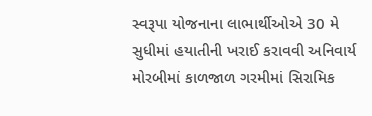સ્વરૂપા યોજનાના લાભાર્થીઓએ 30 મે સુધીમાં હયાતીની ખરાઈ કરાવવી અનિવાર્ય મોરબીમાં કાળજાળ ગરમીમાં સિરામિક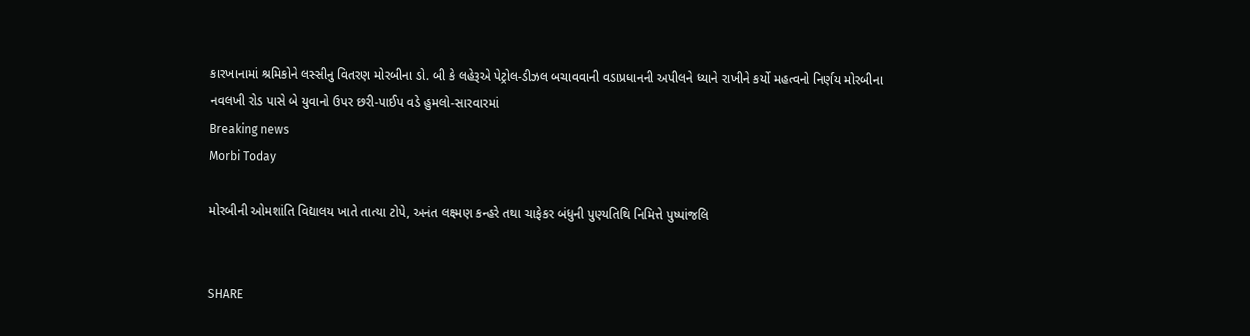કારખાનામાં શ્રમિકોને લસ્સીનુ વિતરણ મોરબીના ડો. બી કે લહેરૂએ પેટ્રોલ-ડીઝલ બચાવવાની વડાપ્રધાનની અપીલને ધ્યાને રાખીને કર્યો મહત્વનો નિર્ણય મોરબીના નવલખી રોડ પાસે બે યુવાનો ઉપર છરી-પાઈપ વડે હુમલો-સારવારમાં
Breaking news
Morbi Today

મોરબીની ઓમશાંતિ વિદ્યાલય ખાતે તાત્યા ટોપે, અનંત લક્ષ્મણ કન્હરે તથા ચાફેકર બંધુની પુણ્યતિથિ નિમિત્તે પુષ્પાંજલિ


SHARE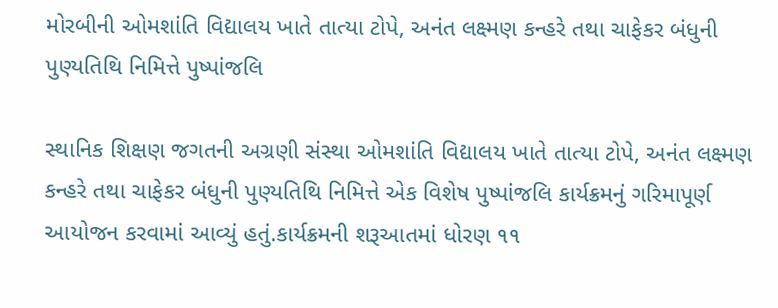મોરબીની ઓમશાંતિ વિદ્યાલય ખાતે તાત્યા ટોપે, અનંત લક્ષ્મણ કન્હરે તથા ચાફેકર બંધુની પુણ્યતિથિ નિમિત્તે પુષ્પાંજલિ

સ્થાનિક શિક્ષણ જગતની અગ્રણી સંસ્થા ઓમશાંતિ વિદ્યાલય ખાતે તાત્યા ટોપે, અનંત લક્ષ્મણ કન્હરે તથા ચાફેકર બંધુની પુણ્યતિથિ નિમિત્તે એક વિશેષ પુષ્પાંજલિ કાર્યક્રમનું ગરિમાપૂર્ણ આયોજન કરવામાં આવ્યું હતું.કાર્યક્રમની શરૂઆતમાં ધોરણ ૧૧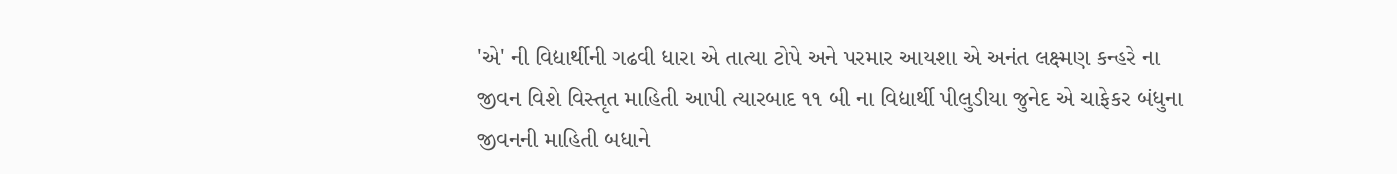'એ' ની વિદ્યાર્થીની ગઢવી ધારા એ તાત્યા ટોપે અને પરમાર આયશા એ અનંત લક્ષ્મણ કન્હરે ના જીવન વિશે વિસ્તૃત માહિતી આપી ત્યારબાદ ૧૧ બી ના વિદ્યાર્થી પીલુડીયા જુનેદ એ ચાફેકર બંધુના જીવનની માહિતી બધાને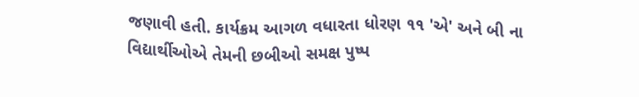જણાવી હતી. કાર્યક્રમ આગળ વધારતા ધોરણ ૧૧ 'એ' અને બી ના વિદ્યાર્થીઓએ તેમની છબીઓ સમક્ષ પુષ્પ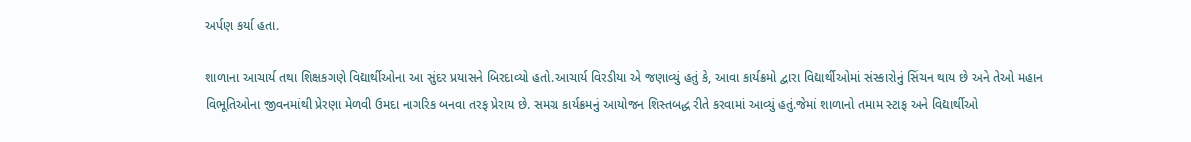અર્પણ કર્યા હતા.

શાળાના આચાર્ય તથા શિક્ષકગણે વિદ્યાર્થીઓના આ સુંદર પ્રયાસને બિરદાવ્યો હતો.આચાર્ય વિરડીયા એ જણાવ્યું હતું કે, આવા કાર્યક્રમો દ્વારા વિદ્યાર્થીઓમાં સંસ્કારોનું સિંચન થાય છે અને તેઓ મહાન વિભૂતિઓના જીવનમાંથી પ્રેરણા મેળવી ઉમદા નાગરિક બનવા તરફ પ્રેરાય છે. સમગ્ર કાર્યક્રમનું આયોજન શિસ્તબદ્ધ રીતે કરવામાં આવ્યું હતું.જેમાં શાળાનો તમામ સ્ટાફ અને વિદ્યાર્થીઓ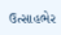ઉત્સાહભેર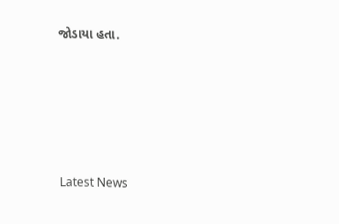જોડાયા હતા.






Latest News